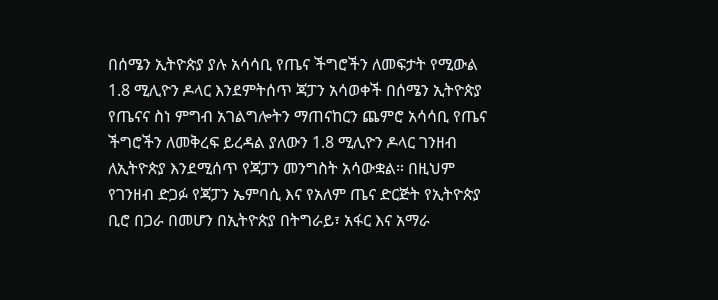በሰሜን ኢትዮጵያ ያሉ አሳሳቢ የጤና ችግሮችን ለመፍታት የሚውል 1.8 ሚሊዮን ዶላር እንደምትሰጥ ጃፓን አሳወቀች በሰሜን ኢትዮጵያ የጤናና ስነ ምግብ አገልግሎትን ማጠናከርን ጨምሮ አሳሳቢ የጤና ችግሮችን ለመቅረፍ ይረዳል ያለውን 1.8 ሚሊዮን ዶላር ገንዘብ ለኢትዮጵያ እንደሚሰጥ የጃፓን መንግስት አሳውቋል። በዚህም የገንዘብ ድጋፉ የጃፓን ኤምባሲ እና የአለም ጤና ድርጅት የኢትዮጵያ ቢሮ በጋራ በመሆን በኢትዮጵያ በትግራይ፣ አፋር እና አማራ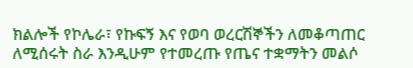ክልሎች የኮሌራ፣ የኩፍኝ እና የወባ ወረርሽኞችን ለመቆጣጠር ለሚሰሩት ስራ እንዲሁም የተመረጡ የጤና ተቋማትን መልሶ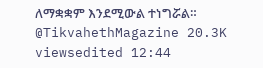ለማቋቋም እንደሚውል ተነግሯል። @TikvahethMagazine 20.3K viewsedited 12:44